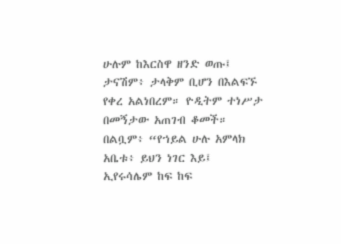ሁሉም ከእርስዋ ዘንድ ወጡ፤ ታናሽም፥ ታላቅም ቢሆን በእልፍኙ የቀረ አልነበረም። ዮዲትም ተነሥታ በመኝታው አጠገብ ቆመች። በልቧም፥ “የኀይል ሁሉ አምላክ አቤቱ፥ ይህን ነገር እይ፤ ኢየሩሳሌም ከፍ ከፍ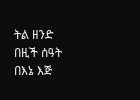ትል ዘንድ በዚች ሰዓት በእኔ እጅ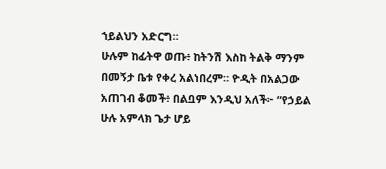ኀይልህን አድርግ።
ሁሉም ከፊትዋ ወጡ፥ ከትንሽ እስከ ትልቅ ማንም በመኝታ ቤቱ የቀረ አልነበረም። ዮዲት በአልጋው አጠገብ ቆመች፥ በልቧም እንዲህ አለች፦ “የኃይል ሁሉ አምላክ ጌታ ሆይ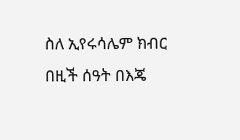ስለ ኢየሩሳሌም ክብር በዚች ሰዓት በእጄ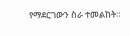የማደርገውን ስራ ተመልከት።